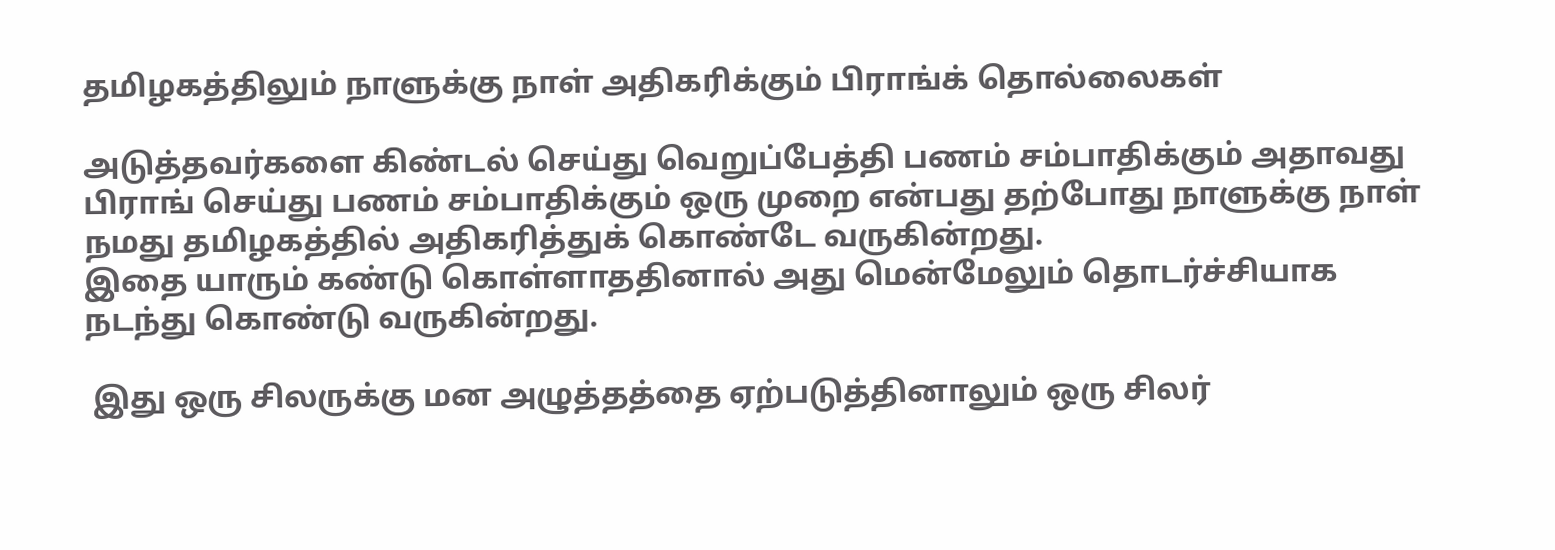தமிழகத்திலும் நாளுக்கு நாள் அதிகரிக்கும் பிராங்க் தொல்லைகள்

அடுத்தவர்களை கிண்டல் செய்து வெறுப்பேத்தி பணம் சம்பாதிக்கும் அதாவது பிராங் செய்து பணம் சம்பாதிக்கும் ஒரு முறை என்பது தற்போது நாளுக்கு நாள் நமது தமிழகத்தில் அதிகரித்துக் கொண்டே வருகின்றது.
இதை யாரும் கண்டு கொள்ளாததினால் அது மென்மேலும் தொடர்ச்சியாக நடந்து கொண்டு வருகின்றது.

 இது ஒரு சிலருக்கு மன அழுத்தத்தை ஏற்படுத்தினாலும் ஒரு சிலர்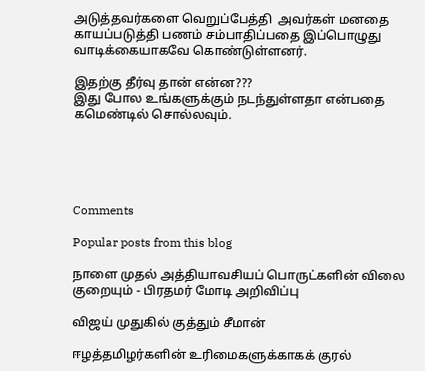அடுத்தவர்களை வெறுப்பேத்தி  அவர்கள் மனதை காயப்படுத்தி பணம் சம்பாதிப்பதை இப்பொழுது வாடிக்கையாகவே கொண்டுள்ளனர்.

இதற்கு தீர்வு தான் என்ன???
இது போல உங்களுக்கும் நடந்துள்ளதா என்பதை கமெண்டில் சொல்லவும்.





Comments

Popular posts from this blog

நாளை முதல் அத்தியாவசியப் பொருட்களின் விலை குறையும் - பிரதமர் மோடி அறிவிப்பு

விஜய் முதுகில் குத்தும் சீமான்

ஈழத்தமிழர்களின் உரிமைகளுக்காகக் குரல்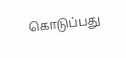கொடுப்பது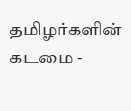தமிழர்களின் கடமை -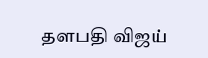தளபதி விஜய்